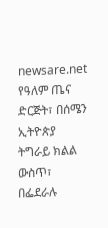newsare.net
የዓለም ጤና ድርጅት፣ በሰሜን ኢትዮጵያ ትግራይ ክልል ውስጥ፣ በፌደራሉ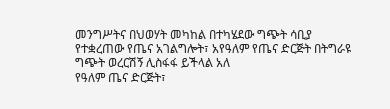መንግሥትና በህወሃት መካከል በተካሄደው ግጭት ሳቢያ የተቋረጠው የጤና አገልግሎት፣ አየዓለም የጤና ድርጅት በትግራዩ ግጭት ወረርሽኝ ሊስፋፋ ይችላል አለ
የዓለም ጤና ድርጅት፣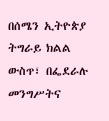በሰሜን ኢትዮጵያ ትግራይ ክልል ውስጥ፣ በፌደራሉ መንግሥትና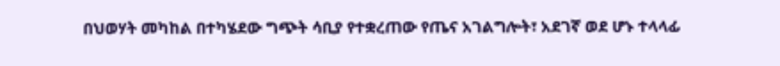በህወሃት መካከል በተካሄደው ግጭት ሳቢያ የተቋረጠው የጤና አገልግሎት፣ አደገኛ ወደ ሆኑ ተላላፊ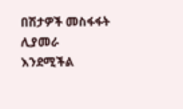በሽታዎች መስፋፋት ሊያመራ እንደሚችል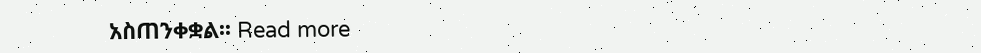አስጠንቀቋል፡፡ Read more